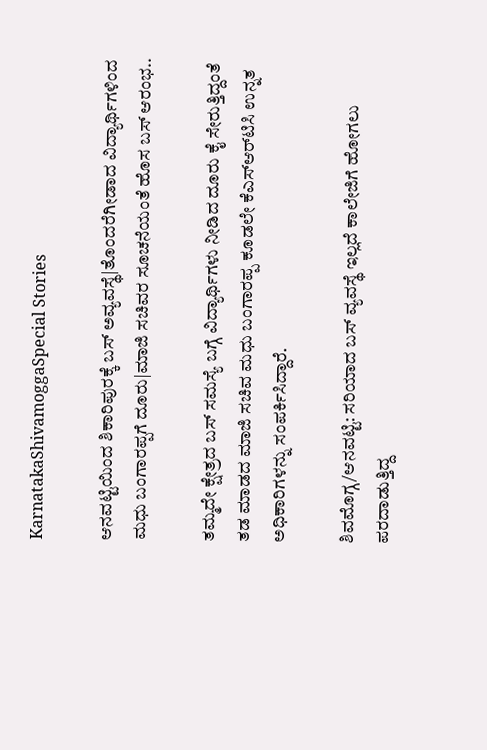KarnatakaShivamoggaSpecial Stories

ಆನವಟ್ಟಿಯಿಂದ ಶಿಕಾರಿಪುರಕ್ಕೆ ಬಸ್‌ ಅವ್ಯವಸ್ಥೆ|ತೊಂದರೆಗೀಡಾದ ವಿದ್ಯಾರ್ಥಿಗಳಿಂದ ಮಧು ಬಂಗಾರಪ್ಪಗೆ ದೂರು|ಮಾಜಿ ಸಚಿವರ ಸೂಚನೆಯಂತೆ ಹೊಸ ಬಸ್‌ ಆರಂಭ..

ತಮ್ಮದೇ ಕ್ಷೇತ್ರದ ಬಸ್‌ ಸಮಸ್ಯೆ ಬಗ್ಗೆ ವಿದ್ಯಾರ್ಥಿಗಳು ನೀಡಿದ ದೂರು ಕೈ ಸೇರುತ್ತಿದ್ದಂತೆ ತಡ ಮಾಡದ ಮಾಜಿ ಸಚಿವ ಮಧು ಬಂಗಾರಪ್ಪ ಕೂಡಲೇ ಕೆಎಸ್‌ಆರ್‌ಟಿಸಿ ಉನ್ನತ ಅಧಿಕಾರಿಗಳನ್ನು ಸಂಪರ್ಕಿಸಿದ್ದಾರೆ.

ಶಿವಮೊಗ್ಗ/ಆನವಟ್ಟಿ: ಸರಿಯಾದ ಬಸ್‌ ವ್ಯವಸ್ಥೆ ಇಲ್ಲದೆ ಕಾಲೇಜಿಗೆ ಹೋಗಲು ಪರದಾಡುತ್ತಿದ್ದ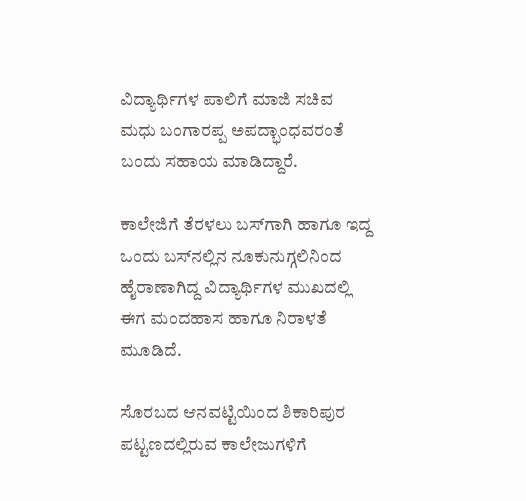ವಿದ್ಯಾರ್ಥಿಗಳ ಪಾಲಿಗೆ ಮಾಜಿ ಸಚಿವ ಮಧು ಬಂಗಾರಪ್ಪ ಅಪದ್ಭಾಂಧವರಂತೆ ಬಂದು ಸಹಾಯ ಮಾಡಿದ್ದಾರೆ.

ಕಾಲೇಜಿಗೆ ತೆರಳಲು ಬಸ್‌ಗಾಗಿ ಹಾಗೂ ಇದ್ದ ಒಂದು ಬಸ್‌ನಲ್ಲಿನ ನೂಕುನುಗ್ಗಲಿನಿಂದ ಹೈರಾಣಾಗಿದ್ದ ವಿದ್ಯಾರ್ಥಿಗಳ ಮುಖದಲ್ಲಿ ಈಗ ಮಂದಹಾಸ ಹಾಗೂ ನಿರಾಳತೆ ಮೂಡಿದೆ.

ಸೊರಬದ ಆನವಟ್ಟಿಯಿಂದ ಶಿಕಾರಿಪುರ ಪಟ್ಟಣದಲ್ಲಿರುವ ಕಾಲೇಜುಗಳಿಗೆ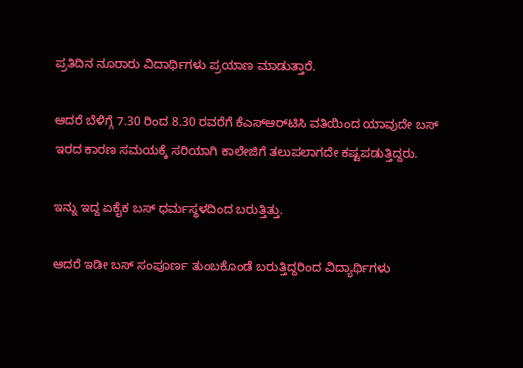ಪ್ರತಿದಿನ ನೂರಾರು ವಿದಾರ್ಥಿಗಳು ಪ್ರಯಾಣ ಮಾಡುತ್ತಾರೆ.

ಆದರೆ ಬೆಳಿಗ್ಗೆ 7.30 ರಿಂದ 8.30 ರವರೆಗೆ ಕೆಎಸ್‌ಆರ್‌ಟಿಸಿ ವತಿಯಿಂದ ಯಾವುದೇ ಬಸ್‌ ಇರದ ಕಾರಣ ಸಮಯಕ್ಕೆ ಸರಿಯಾಗಿ ಕಾಲೇಜಿಗೆ ತಲುಪಲಾಗದೇ ಕಷ್ಟಪಡುತ್ತಿದ್ದರು.

ಇನ್ನು ಇದ್ದ ಏಕೈಕ ಬಸ್ ಧರ್ಮಸ್ಥಳದಿಂದ ಬರುತ್ತಿತ್ತು.

ಆದರೆ ಇಡೀ ಬಸ್‌ ಸಂಪೂರ್ಣ ತುಂಬಕೊಂಡೆ ಬರುತ್ತಿದ್ದರಿಂದ ವಿದ್ಯಾರ್ಥಿಗಳು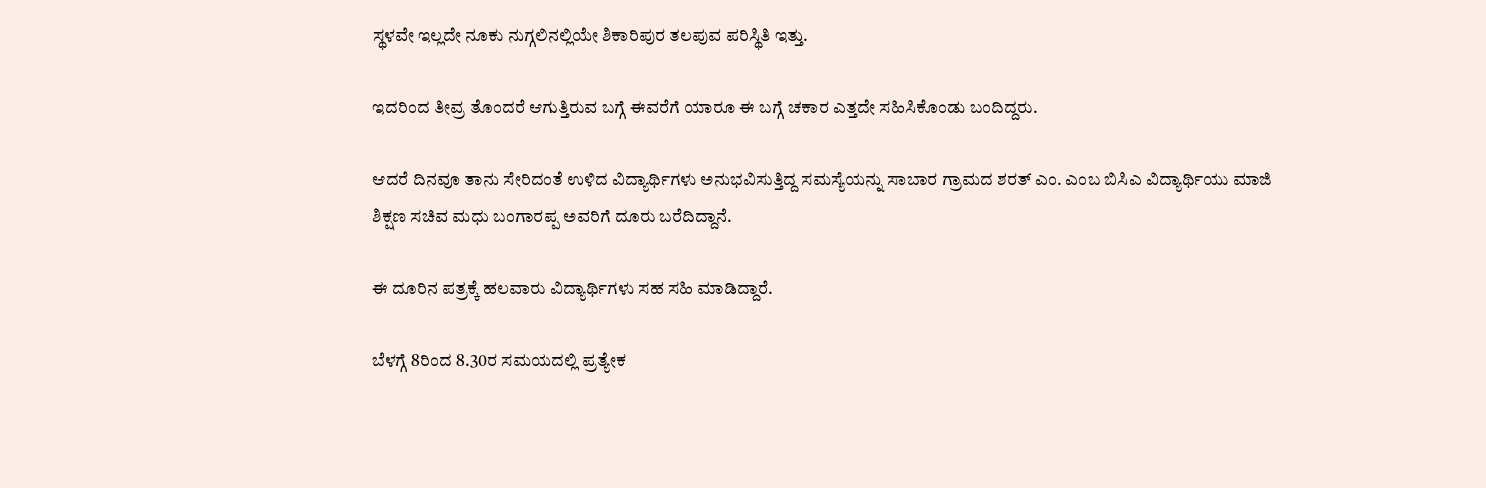ಸ್ಥಳವೇ ಇಲ್ಲದೇ ನೂಕು ನುಗ್ಗಲಿನಲ್ಲಿಯೇ ಶಿಕಾರಿಪುರ ತಲಪುವ ಪರಿಸ್ಥಿತಿ ಇತ್ತು.

ಇದರಿಂದ ತೀವ್ರ ತೊಂದರೆ ಆಗುತ್ತಿರುವ ಬಗ್ಗೆ ಈವರೆಗೆ ಯಾರೂ ಈ ಬಗ್ಗೆ ಚಕಾರ ಎತ್ತದೇ ಸಹಿಸಿಕೊಂಡು ಬಂದಿದ್ದರು.

ಆದರೆ ದಿನವೂ ತಾನು ಸೇರಿದಂತೆ ಉಳಿದ ವಿದ್ಯಾರ್ಥಿಗಳು ಅನುಭವಿಸುತ್ತಿದ್ದ ಸಮಸ್ಯೆಯನ್ನು ಸಾಬಾರ ಗ್ರಾಮದ ಶರತ್‌ ಎಂ. ಎಂಬ ಬಿಸಿಎ ವಿದ್ಯಾರ್ಥಿಯು ಮಾಜಿ ಶಿಕ್ಷಣ ಸಚಿವ ಮಧು ಬಂಗಾರಪ್ಪ ಅವರಿಗೆ ದೂರು ಬರೆದಿದ್ದಾನೆ.

ಈ ದೂರಿನ ಪತ್ರಕ್ಕೆ ಹಲವಾರು ವಿದ್ಯಾರ್ಥಿಗಳು ಸಹ ಸಹಿ ಮಾಡಿದ್ದಾರೆ.

ಬೆಳಗ್ಗೆ 8ರಿಂದ 8.30ರ ಸಮಯದಲ್ಲಿ ಪ್ರತ್ಯೇಕ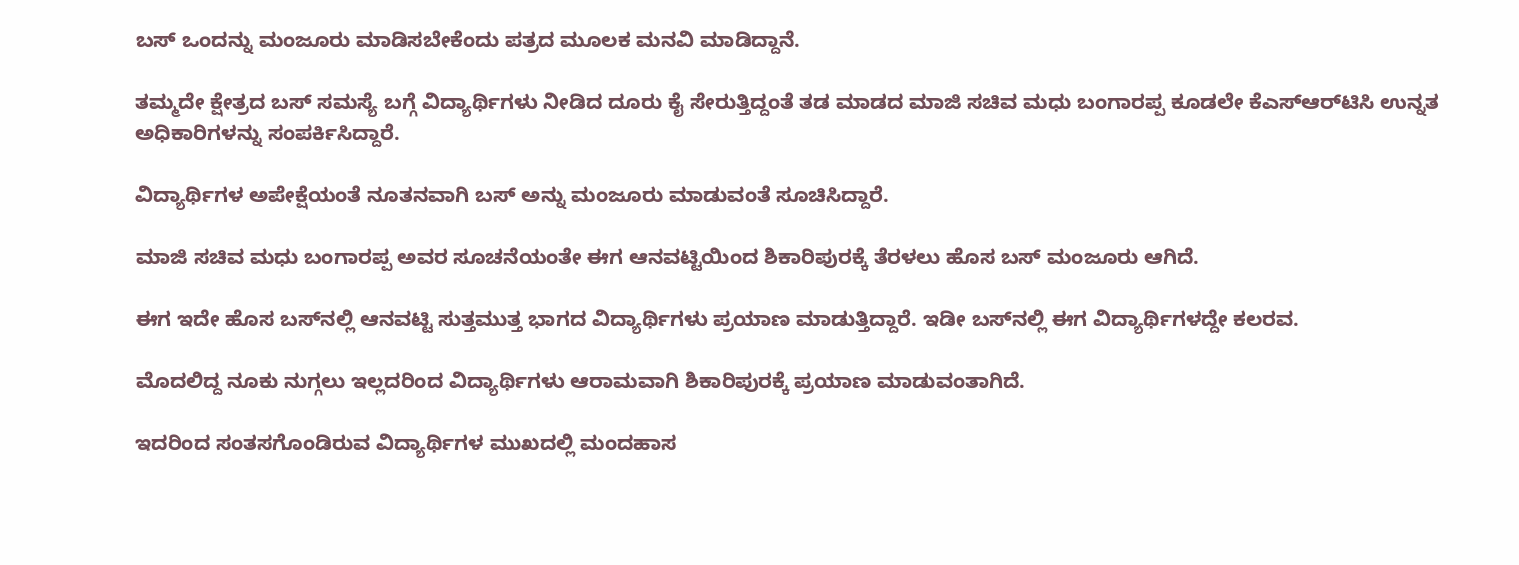ಬಸ್‌ ಒಂದನ್ನು ಮಂಜೂರು ಮಾಡಿಸಬೇಕೆಂದು ಪತ್ರದ ಮೂಲಕ ಮನವಿ ಮಾಡಿದ್ದಾನೆ.

ತಮ್ಮದೇ ಕ್ಷೇತ್ರದ ಬಸ್‌ ಸಮಸ್ಯೆ ಬಗ್ಗೆ ವಿದ್ಯಾರ್ಥಿಗಳು ನೀಡಿದ ದೂರು ಕೈ ಸೇರುತ್ತಿದ್ದಂತೆ ತಡ ಮಾಡದ ಮಾಜಿ ಸಚಿವ ಮಧು ಬಂಗಾರಪ್ಪ ಕೂಡಲೇ ಕೆಎಸ್‌ಆರ್‌ಟಿಸಿ ಉನ್ನತ ಅಧಿಕಾರಿಗಳನ್ನು ಸಂಪರ್ಕಿಸಿದ್ದಾರೆ.

ವಿದ್ಯಾರ್ಥಿಗಳ ಅಪೇಕ್ಷೆಯಂತೆ ನೂತನವಾಗಿ ಬಸ್‌ ಅನ್ನು ಮಂಜೂರು ಮಾಡುವಂತೆ ಸೂಚಿಸಿದ್ದಾರೆ.

ಮಾಜಿ ಸಚಿವ ಮಧು ಬಂಗಾರಪ್ಪ ಅವರ ಸೂಚನೆಯಂತೇ ಈಗ ಆನವಟ್ಟಿಯಿಂದ ಶಿಕಾರಿಪುರಕ್ಕೆ ತೆರಳಲು ಹೊಸ ಬಸ್‌ ಮಂಜೂರು ಆಗಿದೆ.

ಈಗ ಇದೇ ಹೊಸ ಬಸ್‌ನಲ್ಲಿ ಆನವಟ್ಟಿ ಸುತ್ತಮುತ್ತ ಭಾಗದ ವಿದ್ಯಾರ್ಥಿಗಳು ಪ್ರಯಾಣ ಮಾಡುತ್ತಿದ್ದಾರೆ. ಇಡೀ ಬಸ್‌ನಲ್ಲಿ ಈಗ ವಿದ್ಯಾರ್ಥಿಗಳದ್ದೇ ಕಲರವ.

ಮೊದಲಿದ್ದ ನೂಕು ನುಗ್ಗಲು ಇಲ್ಲದರಿಂದ ವಿದ್ಯಾರ್ಥಿಗಳು ಆರಾಮವಾಗಿ ಶಿಕಾರಿಪುರಕ್ಕೆ ಪ್ರಯಾಣ ಮಾಡುವಂತಾಗಿದೆ.

ಇದರಿಂದ ಸಂತಸಗೊಂಡಿರುವ ವಿದ್ಯಾರ್ಥಿಗಳ ಮುಖದಲ್ಲಿ ಮಂದಹಾಸ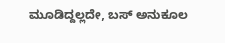ಮೂಡಿದ್ದಲ್ಲದೇ, ಬಸ್‌ ಅನುಕೂಲ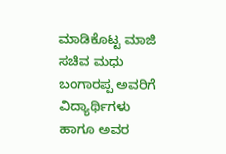ಮಾಡಿಕೊಟ್ಟ ಮಾಜಿ ಸಚಿವ ಮಧು ಬಂಗಾರಪ್ಪ ಅವರಿಗೆ ವಿದ್ಯಾರ್ಥಿಗಳು ಹಾಗೂ ಅವರ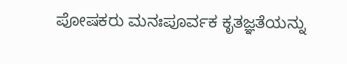ಪೋಷಕರು ಮನಃಪೂರ್ವಕ ಕೃತಜ್ಞತೆಯನ್ನು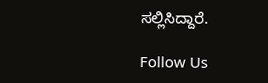ಸಲ್ಲಿಸಿದ್ದಾರೆ.

Follow Us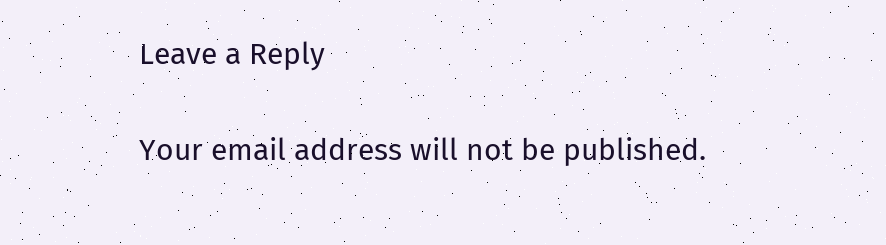Leave a Reply

Your email address will not be published.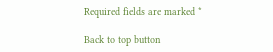Required fields are marked *

Back to top button